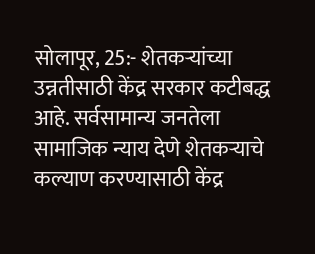सोलापूर, 25:- शेतकऱ्यांच्या उन्नतीसाठी केंद्र सरकार कटीबद्ध आहे. सर्वसामान्य जनतेला सामाजिक न्याय देणे शेतकऱ्याचे कल्याण करण्यासाठी केंद्र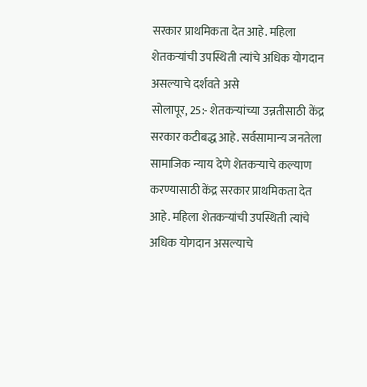सरकार प्राथमिकता देत आहे. महिला शेतकऱ्यांची उपस्थिती त्यांचे अधिक योगदान असल्याचे दर्शवते असे
सोलापूर, 25:- शेतकऱ्यांच्या उन्नतीसाठी केंद्र सरकार कटीबद्ध आहे. सर्वसामान्य जनतेला सामाजिक न्याय देणे शेतकऱ्याचे कल्याण करण्यासाठी केंद्र सरकार प्राथमिकता देत आहे. महिला शेतकऱ्यांची उपस्थिती त्यांचे अधिक योगदान असल्याचे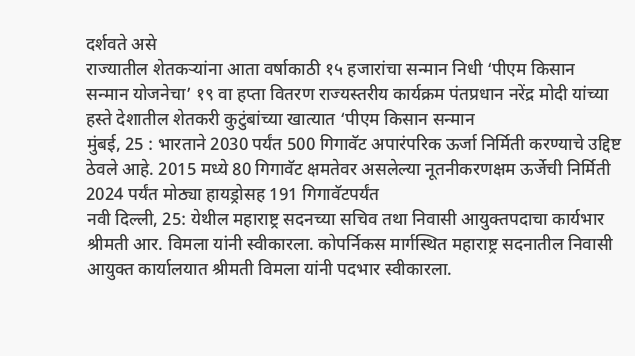दर्शवते असे
राज्यातील शेतकऱ्यांना आता वर्षाकाठी १५ हजारांचा सन्मान निधी ‘पीएम किसान सन्मान योजनेचा’ १९ वा हप्ता वितरण राज्यस्तरीय कार्यक्रम पंतप्रधान नरेंद्र मोदी यांच्या हस्ते देशातील शेतकरी कुटुंबांच्या खात्यात ‘पीएम किसान सन्मान
मुंबई, 25 : भारताने 2030 पर्यंत 500 गिगावॅट अपारंपरिक ऊर्जा निर्मिती करण्याचे उद्दिष्ट ठेवले आहे. 2015 मध्ये 80 गिगावॅट क्षमतेवर असलेल्या नूतनीकरणक्षम ऊर्जेची निर्मिती 2024 पर्यंत मोठ्या हायड्रोसह 191 गिगावॅटपर्यंत
नवी दिल्ली, 25: येथील महाराष्ट्र सदनच्या सचिव तथा निवासी आयुक्तपदाचा कार्यभार श्रीमती आर. विमला यांनी स्वीकारला. कोपर्निकस मार्गस्थित महाराष्ट्र सदनातील निवासी आयुक्त कार्यालयात श्रीमती विमला यांनी पदभार स्वीकारला.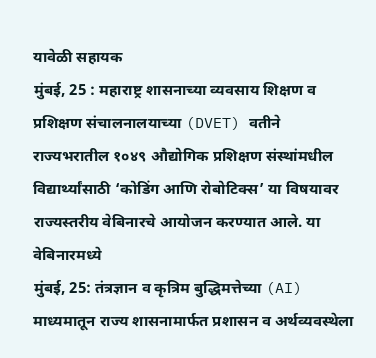यावेळी सहायक
मुंबई, 25 : महाराष्ट्र शासनाच्या व्यवसाय शिक्षण व प्रशिक्षण संचालनालयाच्या (DVET) वतीने राज्यभरातील १०४९ औद्योगिक प्रशिक्षण संस्थांमधील विद्यार्थ्यांसाठी ‘कोडिंग आणि रोबोटिक्स’ या विषयावर राज्यस्तरीय वेबिनारचे आयोजन करण्यात आले. या वेबिनारमध्ये
मुंबई, 25: तंत्रज्ञान व कृत्रिम बुद्धिमत्तेच्या (AI) माध्यमातून राज्य शासनामार्फत प्रशासन व अर्थव्यवस्थेला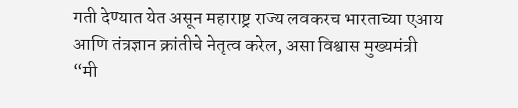गती देण्यात येत असून महाराष्ट्र राज्य लवकरच भारताच्या एआय आणि तंत्रज्ञान क्रांतीचे नेतृत्व करेल, असा विश्वास मुख्यमंत्री
“मी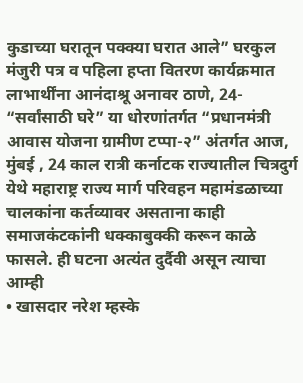कुडाच्या घरातून पक्क्या घरात आले” घरकुल मंजुरी पत्र व पहिला हप्ता वितरण कार्यक्रमात लाभार्थींना आनंदाश्रू अनावर ठाणे, 24- “सर्वांसाठी घरे” या धोरणांतर्गत “प्रधानमंत्री आवास योजना ग्रामीण टप्पा-२” अंतर्गत आज,
मुंबई , 24 काल रात्री कर्नाटक राज्यातील चित्रदुर्ग येथे महाराष्ट्र राज्य मार्ग परिवहन महामंडळाच्या चालकांना कर्तव्यावर असताना काही समाजकंटकांनी धक्काबुक्की करून काळे फासले. ही घटना अत्यंत दुर्दैवी असून त्याचा आम्ही
• खासदार नरेश म्हस्के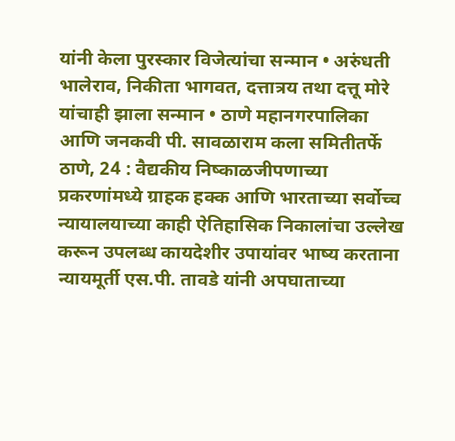यांनी केला पुरस्कार विजेत्यांचा सन्मान • अरुंधती भालेराव, निकीता भागवत, दत्तात्रय तथा दत्तू मोरे यांचाही झाला सन्मान • ठाणे महानगरपालिका आणि जनकवी पी. सावळाराम कला समितीतर्फे
ठाणे, 24 : वैद्यकीय निष्काळजीपणाच्या प्रकरणांमध्ये ग्राहक हक्क आणि भारताच्या सर्वोच्च न्यायालयाच्या काही ऐतिहासिक निकालांचा उल्लेख करून उपलब्ध कायदेशीर उपायांवर भाष्य करताना न्यायमूर्ती एस.पी. तावडे यांनी अपघाताच्या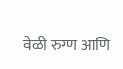वेळी रुग्ण आणि